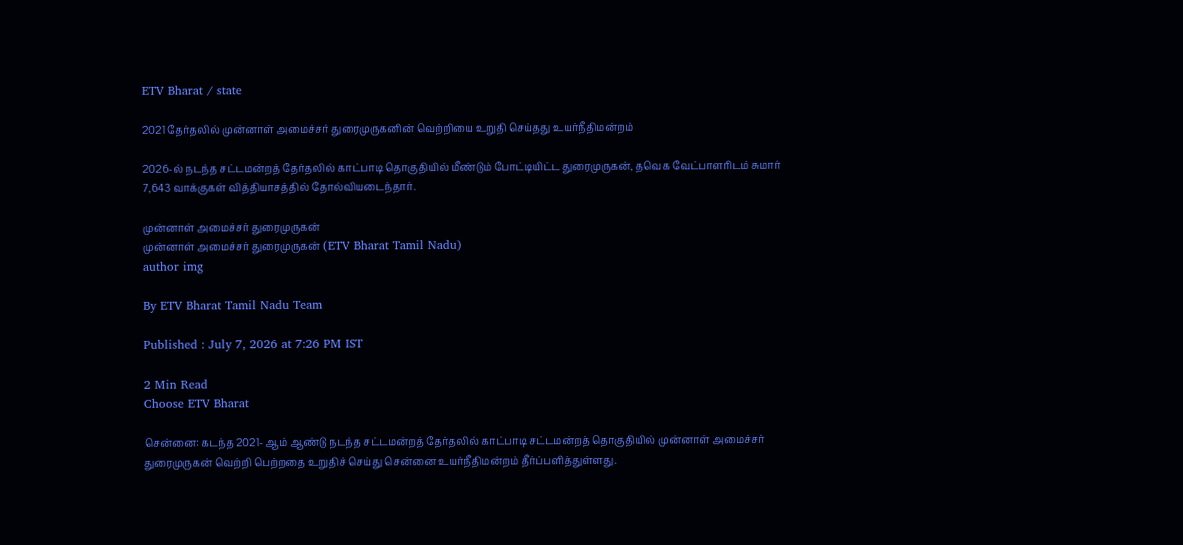ETV Bharat / state

2021 தேர்தலில் முன்னாள் அமைச்சர் துரைமுருகனின் வெற்றியை உறுதி செய்தது உயர்நீதிமன்றம்

2026-ல் நடந்த சட்டமன்றத் தேர்தலில் காட்பாடி தொகுதியில் மீண்டும் போட்டியிட்ட துரைமுருகன், தவெக வேட்பாளரிடம் சுமார் 7,643 வாக்குகள் வித்தியாசத்தில் தோல்வியடைந்தார்.

முன்னாள் அமைச்சர் துரைமுருகன்
முன்னாள் அமைச்சர் துரைமுருகன் (ETV Bharat Tamil Nadu)
author img

By ETV Bharat Tamil Nadu Team

Published : July 7, 2026 at 7:26 PM IST

2 Min Read
Choose ETV Bharat

சென்னை: கடந்த 2021- ஆம் ஆண்டு நடந்த சட்டமன்றத் தேர்தலில் காட்பாடி சட்டமன்றத் தொகுதியில் முன்னாள் அமைச்சர் துரைமுருகன் வெற்றி பெற்றதை உறுதிச் செய்து சென்னை உயர்நீதிமன்றம் தீர்ப்பளித்துள்ளது.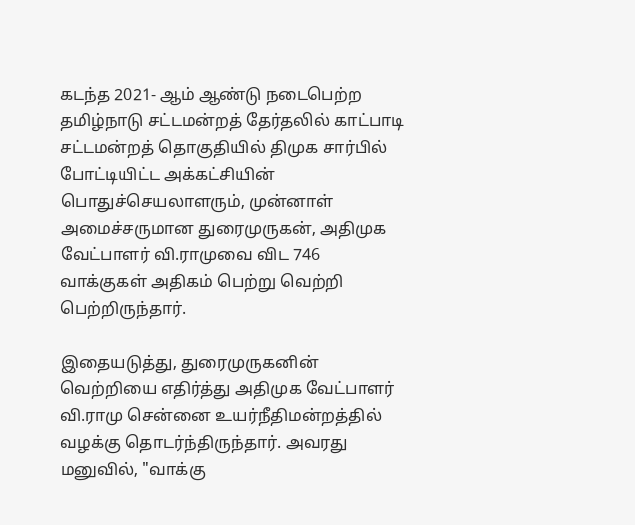கடந்த 2021- ஆம் ஆண்டு நடைபெற்ற தமிழ்நாடு சட்டமன்றத் தேர்தலில் காட்பாடி சட்டமன்றத் தொகுதியில் திமுக சார்பில் போட்டியிட்ட அக்கட்சியின் பொதுச்செயலாளரும், முன்னாள் அமைச்சருமான துரைமுருகன், அதிமுக வேட்பாளர் வி.ராமுவை விட 746 வாக்குகள் அதிகம் பெற்று வெற்றி பெற்றிருந்தார்.

இதையடுத்து, துரைமுருகனின் வெற்றியை எதிர்த்து அதிமுக வேட்பாளர் வி.ராமு சென்னை உயர்நீதிமன்றத்தில் வழக்கு தொடர்ந்திருந்தார். அவரது மனுவில், "வாக்கு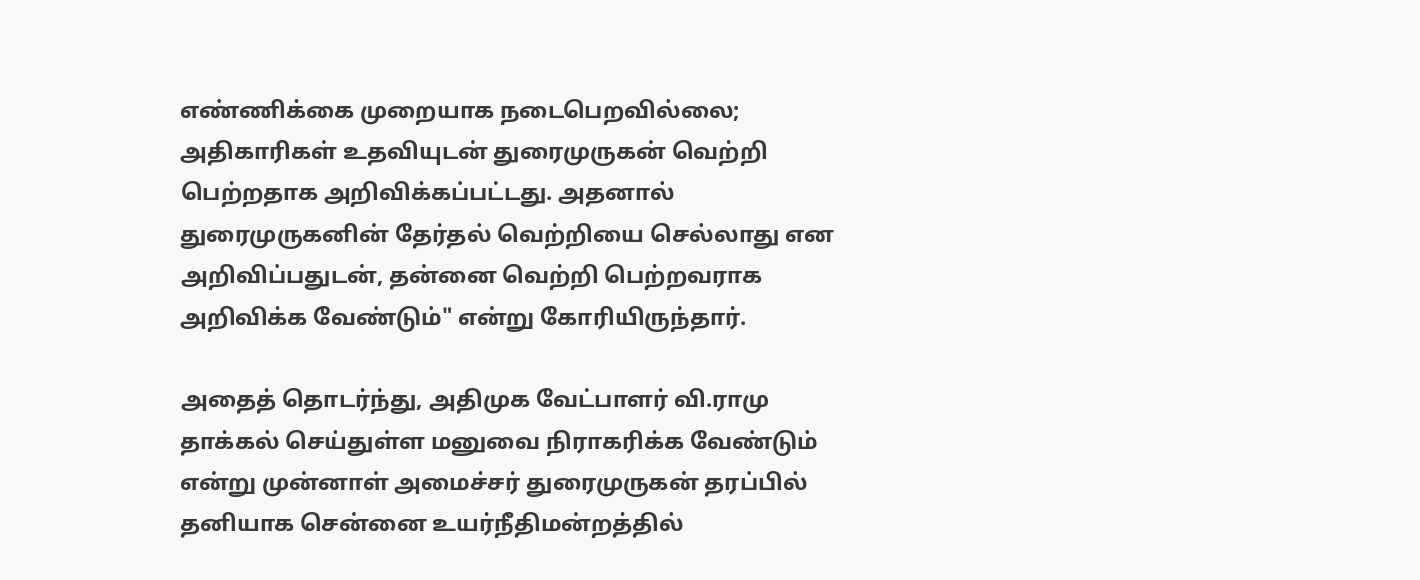எண்ணிக்கை முறையாக நடைபெறவில்லை; அதிகாரிகள் உதவியுடன் துரைமுருகன் வெற்றி பெற்றதாக அறிவிக்கப்பட்டது. அதனால் துரைமுருகனின் தேர்தல் வெற்றியை செல்லாது என அறிவிப்பதுடன், தன்னை வெற்றி பெற்றவராக அறிவிக்க வேண்டும்" என்று கோரியிருந்தார்.

அதைத் தொடர்ந்து, அதிமுக வேட்பாளர் வி.ராமு தாக்கல் செய்துள்ள மனுவை நிராகரிக்க வேண்டும் என்று முன்னாள் அமைச்சர் துரைமுருகன் தரப்பில் தனியாக சென்னை உயர்நீதிமன்றத்தில்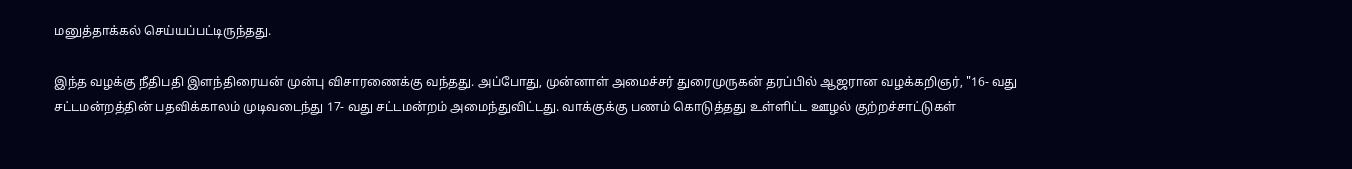மனுத்தாக்கல் செய்யப்பட்டிருந்தது.

இந்த வழக்கு நீதிபதி இளந்திரையன் முன்பு விசாரணைக்கு வந்தது. அப்போது, முன்னாள் அமைச்சர் துரைமுருகன் தரப்பில் ஆஜரான வழக்கறிஞர், "16- வது சட்டமன்றத்தின் பதவிக்காலம் முடிவடைந்து 17- வது சட்டமன்றம் அமைந்துவிட்டது. வாக்குக்கு பணம் கொடுத்தது உள்ளிட்ட ஊழல் குற்றச்சாட்டுகள்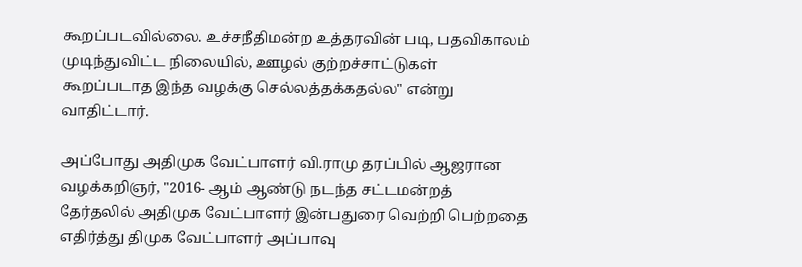கூறப்படவில்லை. உச்சநீதிமன்ற உத்தரவின் படி, பதவிகாலம் முடிந்துவிட்ட நிலையில், ஊழல் குற்றச்சாட்டுகள் கூறப்படாத இந்த வழக்கு செல்லத்தக்கதல்ல" என்று வாதிட்டார்.

அப்போது அதிமுக வேட்பாளர் வி.ராமு தரப்பில் ஆஜரான வழக்கறிஞர், "2016- ஆம் ஆண்டு நடந்த சட்டமன்றத் தேர்தலில் அதிமுக வேட்பாளர் இன்பதுரை வெற்றி பெற்றதை எதிர்த்து திமுக வேட்பாளர் அப்பாவு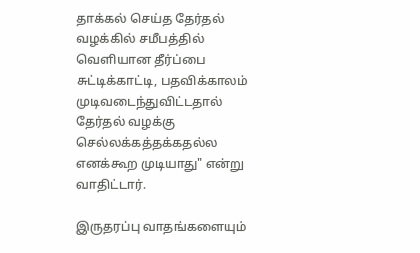தாக்கல் செய்த தேர்தல் வழக்கில் சமீபத்தில் வெளியான தீர்ப்பை சுட்டிக்காட்டி, பதவிக்காலம் முடிவடைந்துவிட்டதால் தேர்தல் வழக்கு செல்லக்கத்தக்கதல்ல எனக்கூற முடியாது" என்று வாதிட்டார்.

இருதரப்பு வாதங்களையும்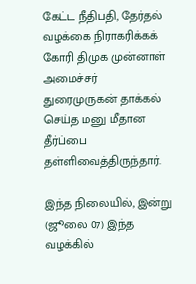கேட்ட நீதிபதி, தேர்தல் வழக்கை நிராகரிக்கக் கோரி திமுக முன்னாள் அமைச்சர் துரைமுருகன் தாக்கல் செய்த மனு மீதான தீர்ப்பை தள்ளிவைத்திருந்தார்.

இந்த நிலையில், இன்று (ஜூலை 07) இந்த வழக்கில்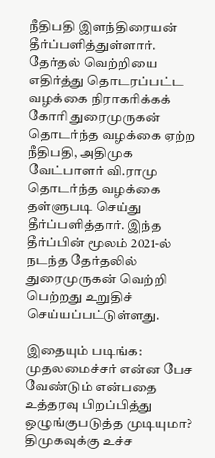நீதிபதி இளந்திரையன் தீர்ப்பளித்துள்ளார். தேர்தல் வெற்றியை எதிர்த்து தொடரப்பட்ட வழக்கை நிராகரிக்கக் கோரி துரைமுருகன் தொடர்ந்த வழக்கை ஏற்ற நீதிபதி, அதிமுக வேட்பாளர் வி.ராமு தொடர்ந்த வழக்கை தள்ளுபடி செய்து தீர்ப்பளித்தார். இந்த தீர்ப்பின் மூலம் 2021-ல் நடந்த தேர்தலில் துரைமுருகன் வெற்றி பெற்றது உறுதிச் செய்யப்பட்டுள்ளது.

இதையும் படிங்க: முதலமைச்சர் என்ன பேச வேண்டும் என்பதை உத்தரவு பிறப்பித்து ஒழுங்குபடுத்த முடியுமா? திமுகவுக்கு உச்ச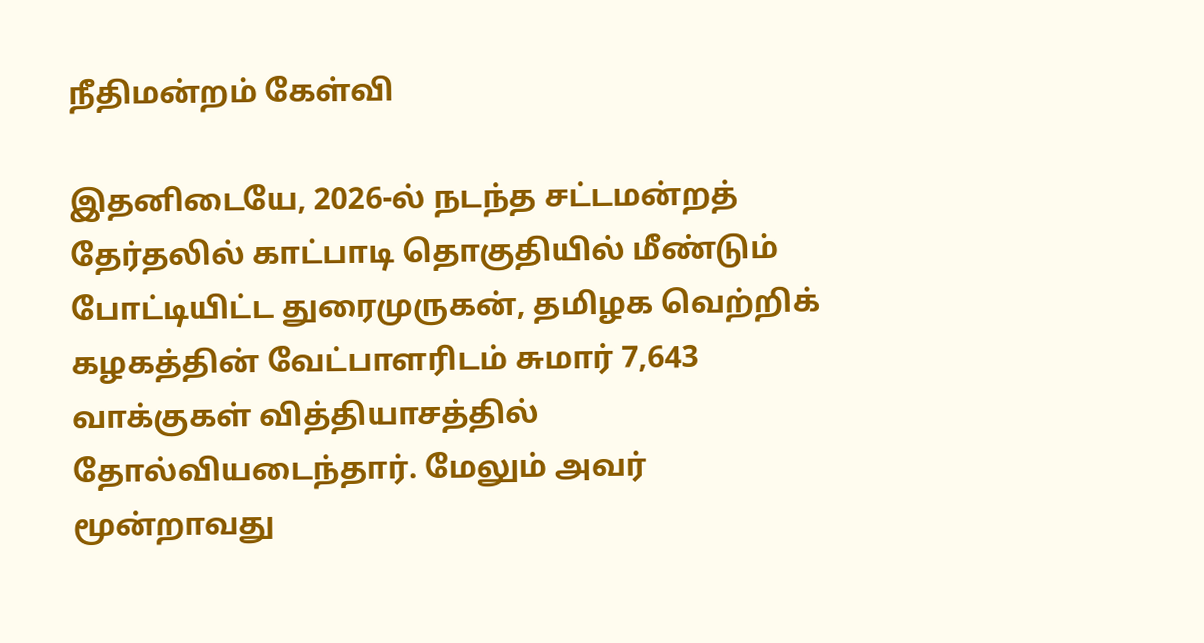நீதிமன்றம் கேள்வி

இதனிடையே, 2026-ல் நடந்த சட்டமன்றத் தேர்தலில் காட்பாடி தொகுதியில் மீண்டும் போட்டியிட்ட துரைமுருகன், தமிழக வெற்றிக் கழகத்தின் வேட்பாளரிடம் சுமார் 7,643 வாக்குகள் வித்தியாசத்தில் தோல்வியடைந்தார். மேலும் அவர் மூன்றாவது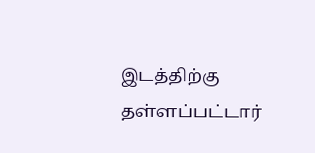இடத்திற்கு தள்ளப்பட்டார்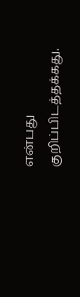என்பது குறிப்பிடத்தக்கது.